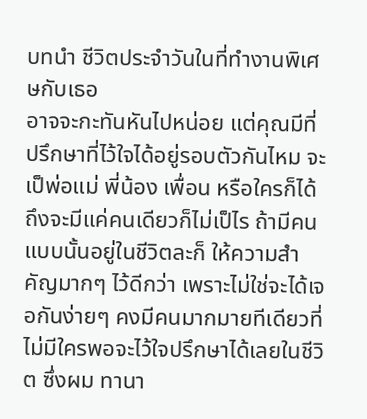บทนำ ชีวิตประจำวันในที่ทำงานพิเศษกับเธอ
อาจจะกะทันหันไปหน่อย แต่คุณมีที่ปรึกษาที่ไว้ใจได้อยู่รอบตัวกันไหม จะเป็พ่อแม่ พี่น้อง เพื่อน หรือใครก็ได้ ถึงจะมีแค่คนเดียวก็ไม่เป็ไร ถ้ามีคนแบบนั้นอยู่ในชีวิตละก็ ให้ความสำคัญมากๆ ไว้ดีกว่า เพราะไม่ใช่จะได้เจอกันง่ายๆ คงมีคนมากมายทีเดียวที่ไม่มีใครพอจะไว้ใจปรึกษาได้เลยในชีวิต ซึ่งผม ทานา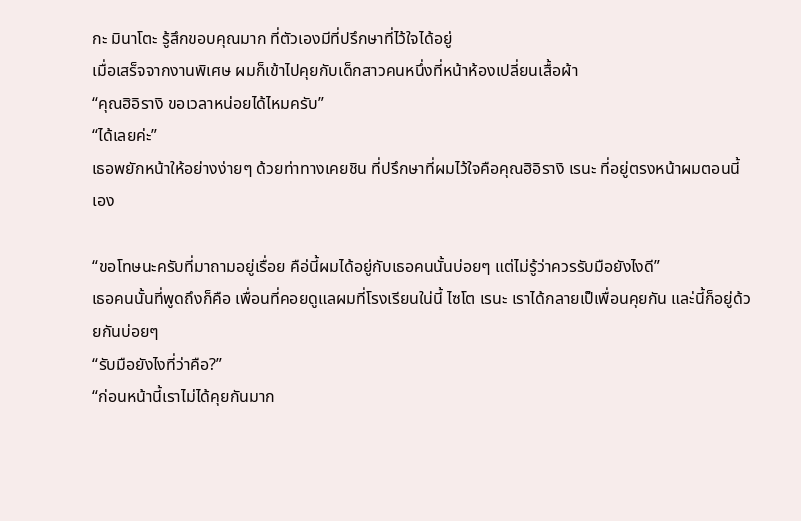กะ มินาโตะ รู้สึกขอบคุณมาก ที่ตัวเองมีที่ปรึกษาที่ไว้ใจได้อยู่
เมื่อเสร็จจากงานพิเศษ ผมก็เข้าไปคุยกับเด็กสาวคนหนึ่งที่หน้าห้องเปลี่ยนเสื้อผ้า
“คุณฮิอิรางิ ขอเวลาหน่อยได้ไหมครับ”
“ได้เลยค่ะ”
เธอพยักหน้าให้อย่างง่ายๆ ด้วยท่าทางเคยชิน ที่ปรึกษาที่ผมไว้ใจคือคุณฮิอิรางิ เรนะ ที่อยู่ตรงหน้าผมตอนนี้เอง

“ขอโทษนะครับที่มาถามอยู่เรื่อย คือ่นี้ผมได้อยู่กับเธอคนนั้นบ่อยๆ แต่ไม่รู้ว่าควรรับมือยังไงดี”
เธอคนนั้นที่พูดถึงก็คือ เพื่อนที่คอยดูแลผมที่โรงเรียนใน่นี้ ไซโต เรนะ เราได้กลายเป็เพื่อนคุยกัน และ่นี้ก็อยู่ด้วยกันบ่อยๆ
“รับมือยังไงที่ว่าคือ?”
“ก่อนหน้านี้เราไม่ได้คุยกันมาก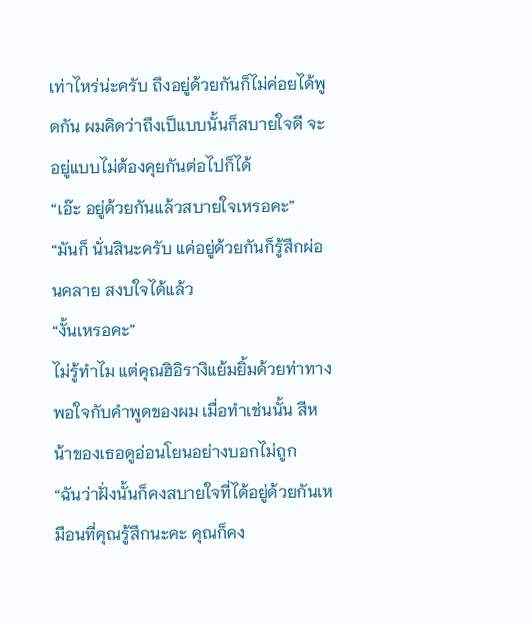เท่าไหร่น่ะครับ ถึงอยู่ด้วยกันก็ไม่ค่อยได้พูดกัน ผมคิดว่าถึงเป็แบบนั้นก็สบายใจดี จะอยู่แบบไม่ต้องคุยกันต่อไปก็ได้
“เอ๊ะ อยู่ด้วยกันแล้วสบายใจเหรอคะ”
“มันก็ นั่นสินะครับ แค่อยู่ด้วยกันก็รู้สึกผ่อนคลาย สงบใจได้แล้ว
“งั้นเหรอคะ”
ไม่รู้ทำไม แต่คุณฮิอิรางิแย้มยิ้มด้วยท่าทางพอใจกับคำพูดของผม เมื่อทำเช่นนั้น สีหน้าของเธอดูอ่อนโยนอย่างบอกไม่ถูก
“ฉันว่าฝั่งนั้นก็คงสบายใจที่ได้อยู่ด้วยกันเหมือนที่คุณรู้สึกนะคะ คุณก็คง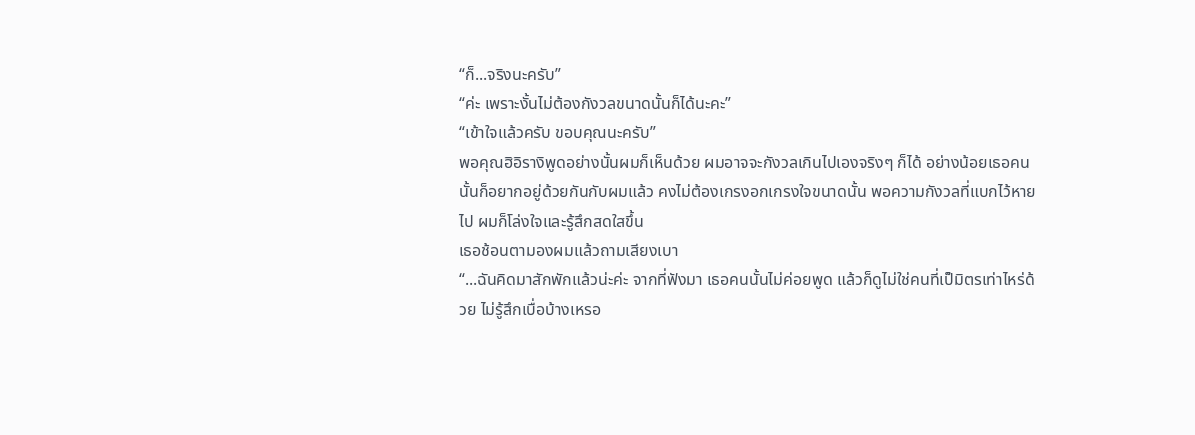“ก็...จริงนะครับ”
“ค่ะ เพราะงั้นไม่ต้องกังวลขนาดนั้นก็ได้นะคะ”
“เข้าใจแล้วครับ ขอบคุณนะครับ”
พอคุณฮิอิรางิพูดอย่างนั้นผมก็เห็นด้วย ผมอาจจะกังวลเกินไปเองจริงๆ ก็ได้ อย่างน้อยเธอคนนั้นก็อยากอยู่ด้วยกันกับผมแล้ว คงไม่ต้องเกรงอกเกรงใจขนาดนั้น พอความกังวลที่แบกไว้หายไป ผมก็โล่งใจและรู้สึกสดใสขึ้น
เธอช้อนตามองผมแล้วถามเสียงเบา
“...ฉันคิดมาสักพักแล้วน่ะค่ะ จากที่ฟังมา เธอคนนั้นไม่ค่อยพูด แล้วก็ดูไม่ใช่คนที่เป็มิตรเท่าไหร่ด้วย ไม่รู้สึกเบื่อบ้างเหรอ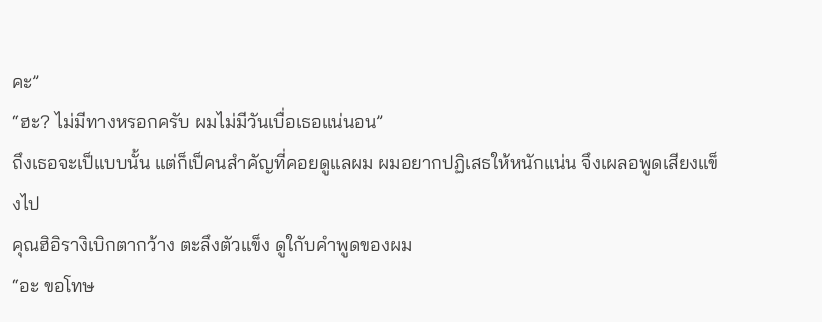คะ”
“ฮะ? ไม่มีทางหรอกครับ ผมไม่มีวันเบื่อเธอแน่นอน”
ถึงเธอจะเป็แบบนั้น แต่ก็เป็คนสำคัญที่คอยดูแลผม ผมอยากปฏิเสธให้หนักแน่น จึงเผลอพูดเสียงแข็งไป
คุณฮิอิรางิเบิกตากว้าง ตะลึงตัวแข็ง ดูใกับคำพูดของผม
“อะ ขอโทษ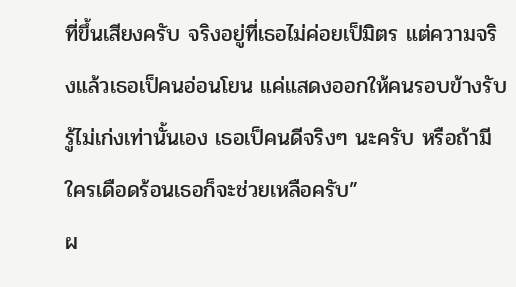ที่ขึ้นเสียงครับ จริงอยู่ที่เธอไม่ค่อยเป็มิตร แต่ความจริงแล้วเธอเป็คนอ่อนโยน แค่แสดงออกให้คนรอบข้างรับรู้ไม่เก่งเท่านั้นเอง เธอเป็คนดีจริงๆ นะครับ หรือถ้ามีใครเดือดร้อนเธอก็จะช่วยเหลือครับ”
ผ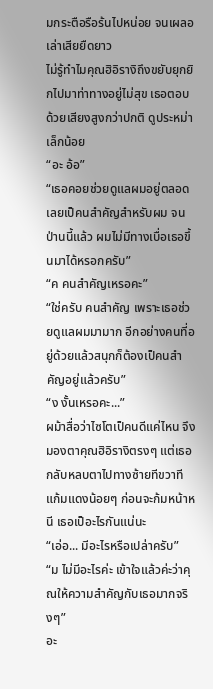มกระตือรือร้นไปหน่อย จนเผลอเล่าเสียยืดยาว
ไม่รู้ทำไมคุณฮิอิรางิถึงขยับยุกยิกไปมาท่าทางอยู่ไม่สุข เธอตอบด้วยเสียงสูงกว่าปกติ ดูประหม่าเล็กน้อย
“อะ อ้อ”
“เธอคอยช่วยดูแลผมอยู่ตลอด เลยเป็คนสำคัญสำหรับผม จนป่านนี้แล้ว ผมไม่มีทางเบื่อเธอขึ้นมาได้หรอกครับ”
“ค คนสำคัญเหรอคะ”
“ใช่ครับ คนสำคัญ เพราะเธอช่วยดูแลผมมามาก อีกอย่างคนที่อยู่ด้วยแล้วสนุกก็ต้องเป็คนสำคัญอยู่แล้วครับ”
“ง งั้นเหรอคะ...”
ผม้าสื่อว่าไซโตเป็คนดีแค่ไหน จึงมองตาคุณฮิอิรางิตรงๆ แต่เธอกลับหลบตาไปทางซ้ายทีขวาที แก้มแดงน้อยๆ ก่อนจะก้มหน้าหนี เธอเป็อะไรกันแน่นะ
“เอ่อ... มีอะไรหรือเปล่าครับ”
“ม ไม่มีอะไรค่ะ เข้าใจแล้วค่ะว่าคุณให้ความสำคัญกับเธอมากจริงๆ”
อะ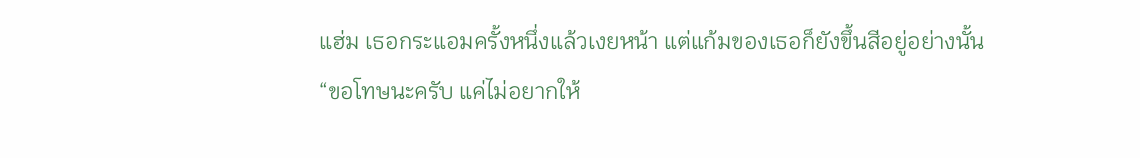แฮ่ม เธอกระแอมครั้งหนึ่งแล้วเงยหน้า แต่แก้มของเธอก็ยังขึ้นสีอยู่อย่างนั้น
“ขอโทษนะครับ แค่ไม่อยากให้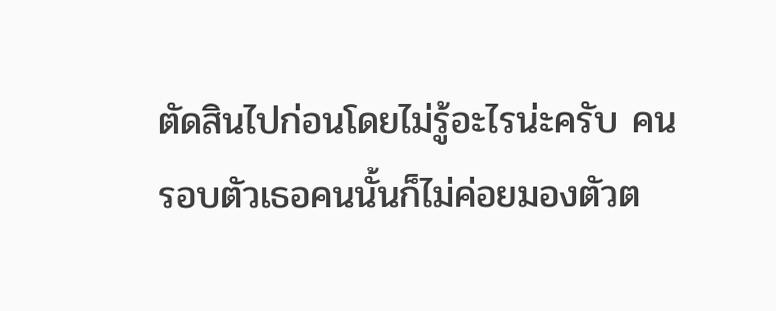ตัดสินไปก่อนโดยไม่รู้อะไรน่ะครับ คนรอบตัวเธอคนนั้นก็ไม่ค่อยมองตัวต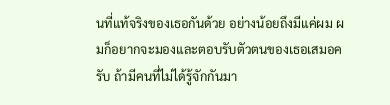นที่แท้จริงของเธอกันด้วย อย่างน้อยถึงมีแค่ผม ผมก็อยากจะมองและตอบรับตัวตนของเธอเสมอครับ ถ้ามีคนที่ไม่ได้รู้จักกันมา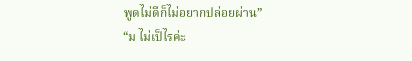พูดไม่ดีก็ไม่อยากปล่อยผ่าน”
“ม ไม่เป็ไรค่ะ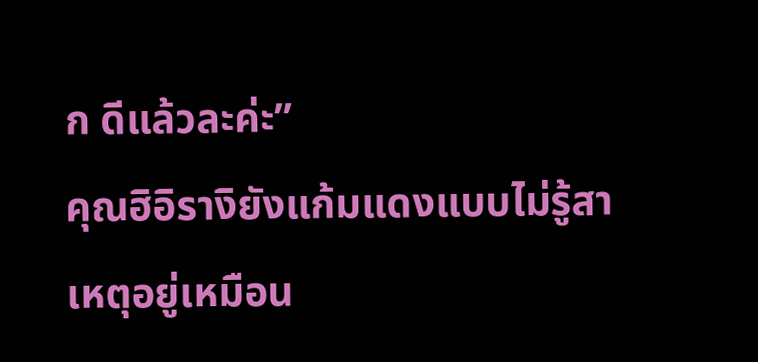ก ดีแล้วละค่ะ”
คุณฮิอิรางิยังแก้มแดงแบบไม่รู้สาเหตุอยู่เหมือน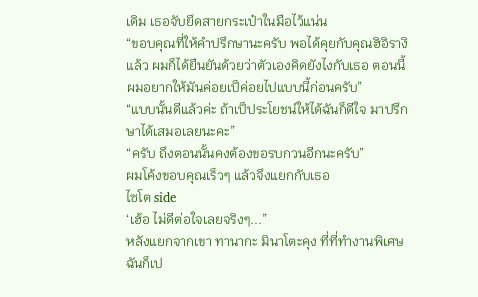เดิม เธอจับยึดสายกระเป๋าในมือไว้แน่น
“ขอบคุณที่ให้คำปรึกษานะครับ พอได้คุยกับคุณฮิอิรางิแล้ว ผมก็ได้ยืนยันด้วยว่าตัวเองคิดยังไงกับเธอ ตอนนี้ผมอยากให้มันค่อยเป็ค่อยไปแบบนี้ก่อนครับ”
“แบบนั้นดีแล้วค่ะ ถ้าเป็ประโยชน์ให้ได้ฉันก็ดีใจ มาปรึกษาได้เสมอเลยนะคะ”
“ครับ ถึงตอนนั้นคงต้องขอรบกวนอีกนะครับ”
ผมโค้งขอบคุณเร็วๆ แล้วจึงแยกกับเธอ
ไซโต side
‘เฮ้อ ไม่ดีต่อใจเลยจริงๆ...”
หลังแยกจากเขา ทานากะ มินาโตะคุง ที่ที่ทำงานพิเศษ ฉันก็เป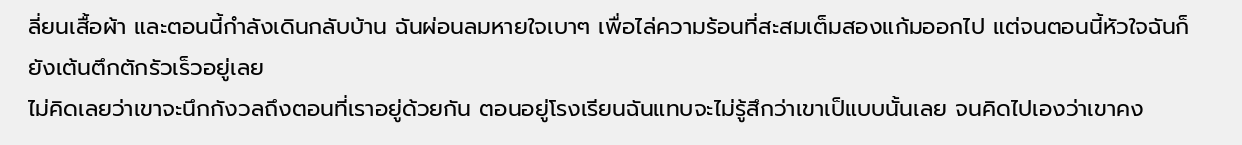ลี่ยนเสื้อผ้า และตอนนี้กำลังเดินกลับบ้าน ฉันผ่อนลมหายใจเบาๆ เพื่อไล่ความร้อนที่สะสมเต็มสองแก้มออกไป แต่จนตอนนี้หัวใจฉันก็ยังเต้นตึกตักรัวเร็วอยู่เลย
ไม่คิดเลยว่าเขาจะนึกกังวลถึงตอนที่เราอยู่ด้วยกัน ตอนอยู่โรงเรียนฉันแทบจะไม่รู้สึกว่าเขาเป็แบบนั้นเลย จนคิดไปเองว่าเขาคง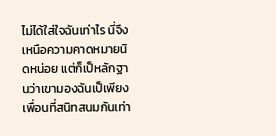ไม่ได้ใส่ใจฉันเท่าไร นี่จึงเหนือความคาดหมายนิดหน่อย แต่ก็เป็หลักฐานว่าเขามองฉันเป็เพียงเพื่อนที่สนิทสนมกันเท่า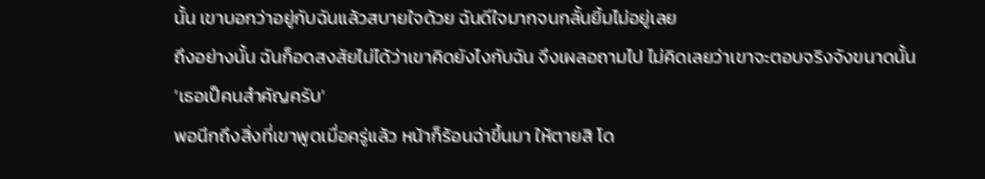นั้น เขาบอกว่าอยู่กับฉันแล้วสบายใจด้วย ฉันดีใจมากจนกลั้นยิ้มไม่อยู่เลย
ถึงอย่างนั้น ฉันก็อดสงสัยไม่ได้ว่าเขาคิดยังไงกับฉัน จึงเผลอถามไป ไม่คิดเลยว่าเขาจะตอบจริงจังขนาดนั้น
‘เธอเป็คนสำคัญครับ’
พอนึกถึงสิ่งที่เขาพูดเมื่อครู่แล้ว หน้าก็ร้อนฉ่าขึ้นมา ให้ตายสิ โด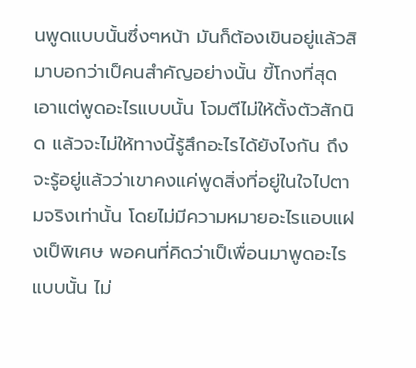นพูดแบบนั้นซึ่งๆหน้า มันก็ต้องเขินอยู่แล้วสิ
มาบอกว่าเป็คนสำคัญอย่างนั้น ขี้โกงที่สุด เอาแต่พูดอะไรแบบนั้น โจมตีไม่ให้ตั้งตัวสักนิด แล้วจะไม่ให้ทางนี้รู้สึกอะไรได้ยังไงกัน ถึงจะรู้อยู่แล้วว่าเขาคงแค่พูดสิ่งที่อยู่ในใจไปตามจริงเท่านั้น โดยไม่มีความหมายอะไรแอบแฝงเป็พิเศษ พอคนที่คิดว่าเป็เพื่อนมาพูดอะไรแบบนั้น ไม่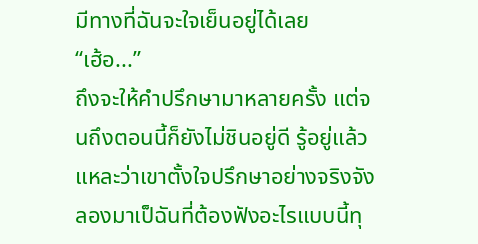มีทางที่ฉันจะใจเย็นอยู่ได้เลย
“เฮ้อ...”
ถึงจะให้คำปรึกษามาหลายครั้ง แต่จนถึงตอนนี้ก็ยังไม่ชินอยู่ดี รู้อยู่แล้วแหละว่าเขาตั้งใจปรึกษาอย่างจริงจัง ลองมาเป็ฉันที่ต้องฟังอะไรแบบนี้ทุ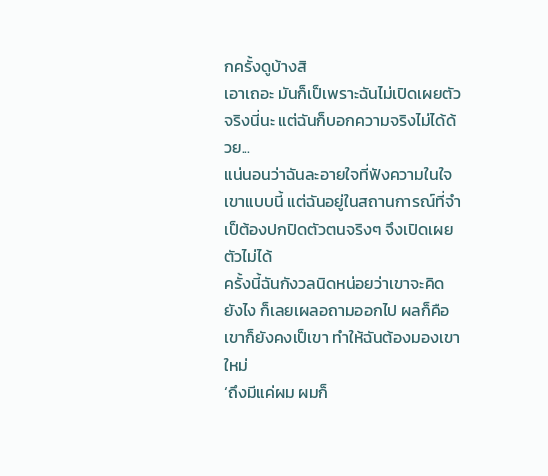กครั้งดูบ้างสิ
เอาเถอะ มันก็เป็เพราะฉันไม่เปิดเผยตัวจริงนี่นะ แต่ฉันก็บอกความจริงไม่ได้ด้วย...
แน่นอนว่าฉันละอายใจที่ฟังความในใจเขาแบบนี้ แต่ฉันอยู่ในสถานการณ์ที่จำเป็ต้องปกปิดตัวตนจริงๆ จึงเปิดเผยตัวไม่ได้
ครั้งนี้ฉันกังวลนิดหน่อยว่าเขาจะคิดยังไง ก็เลยเผลอถามออกไป ผลก็คือเขาก็ยังคงเป็เขา ทำให้ฉันต้องมองเขาใหม่
‘ถึงมีแค่ผม ผมก็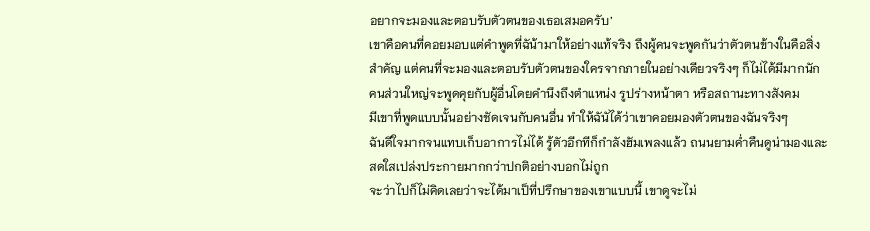อยากจะมองและตอบรับตัวตนของเธอเสมอครับ’
เขาคือคนที่คอยมอบแต่คำพูดที่ฉัน้ามาให้อย่างแท้จริง ถึงผู้คนจะพูดกันว่าตัวตนข้างในคือสิ่งสำคัญ แต่คนที่จะมองและตอบรับตัวตนของใครจากภายในอย่างเดียวจริงๆ ก็ไม่ได้มีมากนัก คนส่วนใหญ่จะพูดคุยกับผู้อื่นโดยคำนึงถึงตำแหน่ง รูปร่างหน้าตา หรือสถานะทางสังคม
มีเขาที่พูดแบบนั้นอย่างชัดเจนกับคนอื่น ทำให้ฉันัได้ว่าเขาคอยมองตัวตนของฉันจริงๆ
ฉันดีใจมากจนแทบเก็บอาการไม่ได้ รู้ตัวอีกทีก็กำลังฮัมเพลงแล้ว ถนนยามค่ำคืนดูน่ามองและสดใสเปล่งประกายมากกว่าปกติอย่างบอกไม่ถูก
จะว่าไปก็ไม่คิดเลยว่าจะได้มาเป็ที่ปรึกษาของเขาแบบนี้ เขาดูจะไม่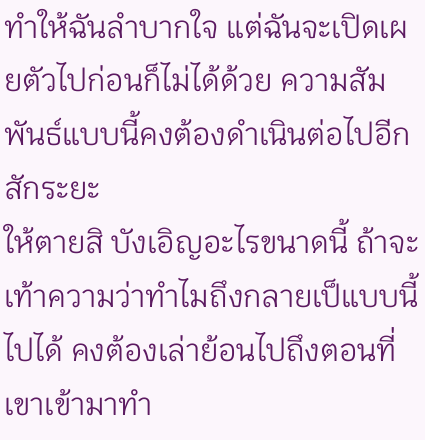ทำให้ฉันลำบากใจ แต่ฉันจะเปิดเผยตัวไปก่อนก็ไม่ได้ด้วย ความสัมพันธ์แบบนี้คงต้องดำเนินต่อไปอีกสักระยะ
ให้ตายสิ บังเอิญอะไรขนาดนี้ ถ้าจะเท้าความว่าทำไมถึงกลายเป็แบบนี้ไปได้ คงต้องเล่าย้อนไปถึงตอนที่เขาเข้ามาทำ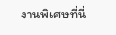งานพิเศษที่นี่